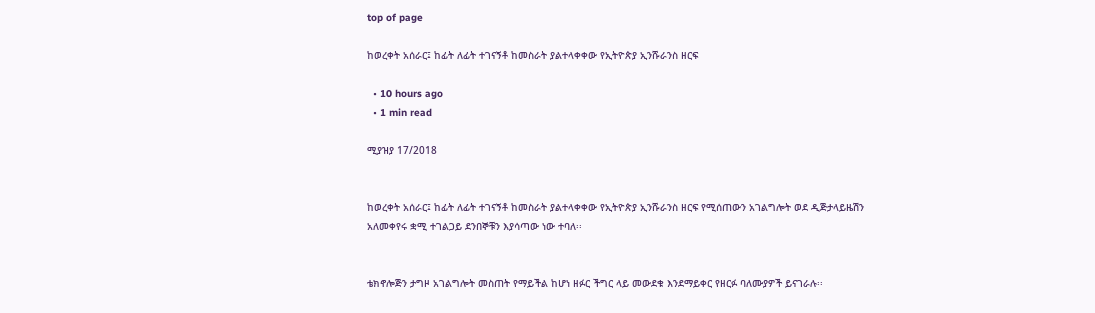top of page

ከወረቀት አሰራር፤ ከፊት ለፊት ተገናኝቶ ከመስራት ያልተላቀቀው የኢትዮጵያ ኢንሹራንስ ዘርፍ

  • 10 hours ago
  • 1 min read

ሚያዝያ 17/2018


ከወረቀት አሰራር፤ ከፊት ለፊት ተገናኝቶ ከመስራት ያልተላቀቀው የኢትዮጵያ ኢንሹራንስ ዘርፍ የሚሰጠውን አገልግሎት ወደ ዲጅታላይዜሽን አለመቀየሩ ቋሚ ተገልጋይ ደንበኞቹን እያሳጣው ነው ተባለ፡፡


ቴክኖሎጅን ታግዞ አገልግሎት መስጠት የማይችል ከሆነ ዘፉር ችግር ላይ መውደቁ እንደማይቀር የዘርፉ ባለሙያዎች ይናገራሉ፡፡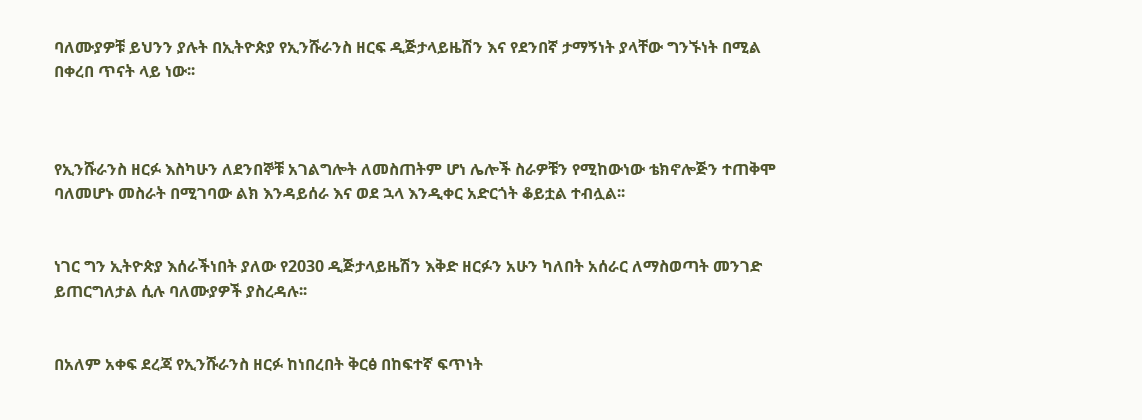ባለሙያዎቹ ይህንን ያሉት በኢትዮጵያ የኢንሹራንስ ዘርፍ ዲጅታላይዜሽን እና የደንበኛ ታማኝነት ያላቸው ግንኙነት በሚል በቀረበ ጥናት ላይ ነው፡፡



የኢንሹራንስ ዘርፉ እስካሁን ለደንበኞቹ አገልግሎት ለመስጠትም ሆነ ሌሎች ስራዎቹን የሚከውነው ቴክኖሎጅን ተጠቅሞ ባለመሆኑ መስራት በሚገባው ልክ እንዳይሰራ እና ወደ ኋላ እንዲቀር አድርጎት ቆይቷል ተብሏል፡፡


ነገር ግን ኢትዮጵያ እሰራችነበት ያለው የ2030 ዲጅታላይዜሽን እቅድ ዘርፉን አሁን ካለበት አሰራር ለማስወጣት መንገድ ይጠርግለታል ሲሉ ባለሙያዎች ያስረዳሉ፡፡


በአለም አቀፍ ደረጃ የኢንሹራንስ ዘርፉ ከነበረበት ቅርፅ በከፍተኛ ፍጥነት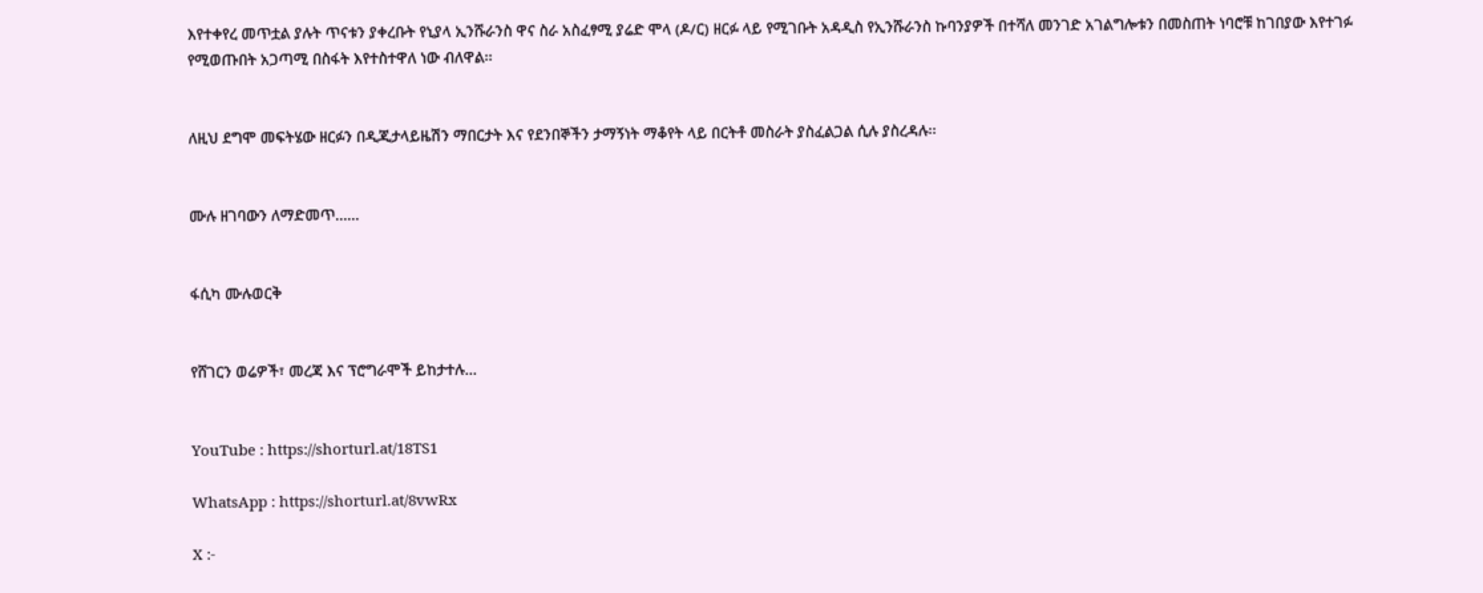እየተቀየረ መጥቷል ያሉት ጥናቱን ያቀረቡት የኒያላ ኢንሹራንስ ዋና ስራ አስፈፃሚ ያሬድ ሞላ (ዶ/ር) ዘርፉ ላይ የሚገቡት አዳዲስ የኢንሹራንስ ኩባንያዎች በተሻለ መንገድ አገልግሎቱን በመስጠት ነባሮቹ ከገበያው እየተገፉ የሚወጡበት አጋጣሚ በስፋት እየተስተዋለ ነው ብለዋል፡፡


ለዚህ ደግሞ መፍትሄው ዘርፉን በዲጂታላይዜሽን ማበርታት እና የደንበኞችን ታማኝነት ማቆየት ላይ በርትቶ መስራት ያስፈልጋል ሲሉ ያስረዳሉ፡፡


ሙሉ ዘገባውን ለማድመጥ……


ፋሲካ ሙሉወርቅ


የሸገርን ወሬዎች፣ መረጃ እና ፕሮግራሞች ይከታተሉ…


YouTube : https://shorturl.at/18TS1

WhatsApp : https://shorturl.at/8vwRx

X :-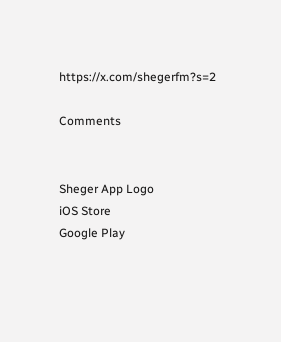https://x.com/shegerfm?s=2

Comments


Sheger App Logo
iOS Store
Google Play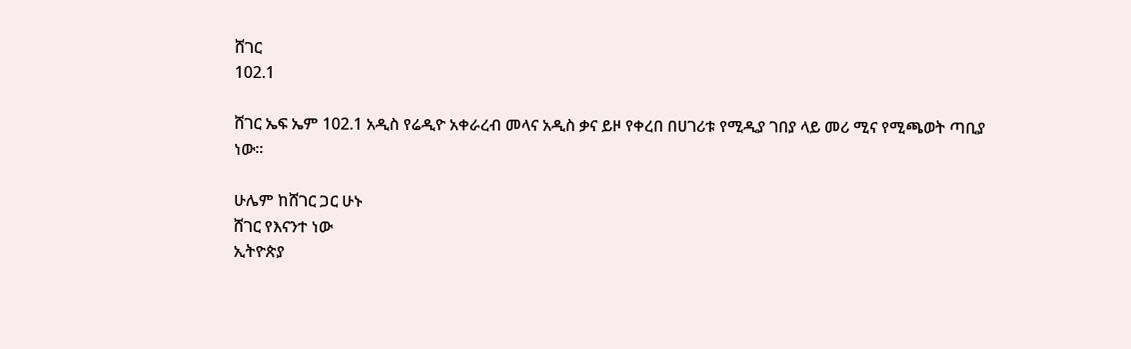ሸገር
102.1

ሸገር ኤፍ ኤም 102.1 አዲስ የሬዲዮ አቀራረብ መላና አዲስ ቃና ይዞ የቀረበ በሀገሪቱ የሚዲያ ገበያ ላይ መሪ ሚና የሚጫወት ጣቢያ ነው፡፡

ሁሌም ከሸገር ጋር ሁኑ
ሸገር የእናንተ ነው
ኢትዮጵያ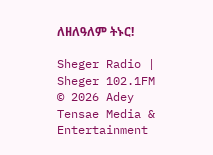ለዘለዓለም ትኑር!

Sheger Radio | Sheger 102.1FM  © 2026 Adey Tensae Media & Entertainment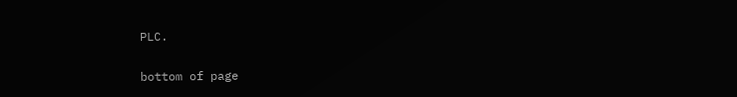PLC.

bottom of page